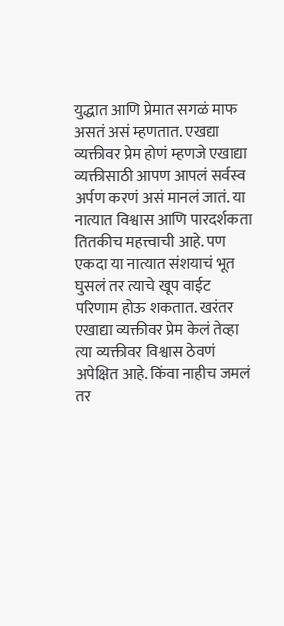युद्धात आणि प्रेमात सगळं माफ असतं असं म्हणतात. एखद्या व्यक्तीवर प्रेम होणं म्हणजे एखाद्या व्यक्तीसाठी आपण आपलं सर्वस्व अर्पण करणं असं मानलं जातं. या नात्यात विश्वास आणि पारदर्शकता तितकीच महत्त्वाची आहे. पण एकदा या नात्यात संशयाचं भूत घुसलं तर त्याचे खूप वाईट परिणाम होऊ शकतात. खरंतर एखाद्या व्यक्तीवर प्रेम केलं तेव्हा त्या व्यक्तीवर विश्वास ठेवणं अपेक्षित आहे. किंवा नाहीच जमलं तर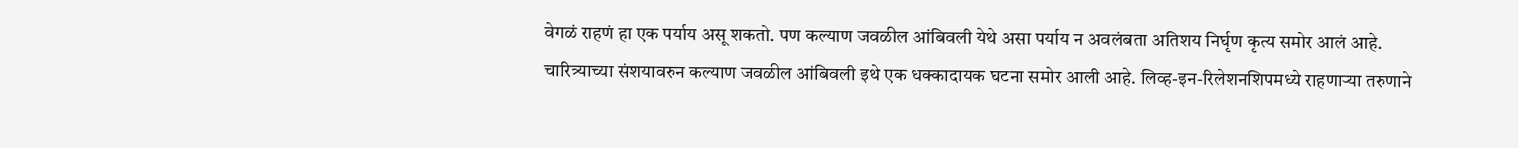वेगळं राहणं हा एक पर्याय असू शकतो. पण कल्याण जवळील आंबिवली येथे असा पर्याय न अवलंबता अतिशय निर्घृण कृत्य समोर आलं आहे.
चारित्र्याच्या संशयावरुन कल्याण जवळील आंबिवली इथे एक धक्कादायक घटना समोर आली आहे. लिव्ह-इन-रिलेशनशिपमध्ये राहणाऱ्या तरुणाने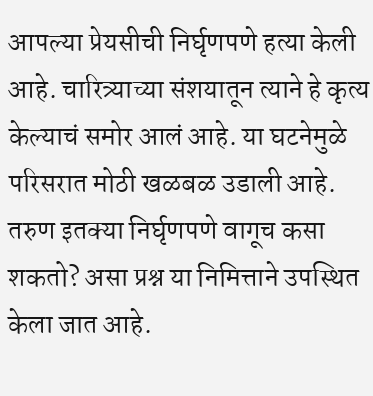आपल्या प्रेयसीची निर्घृणपणे हत्या केली आहे. चारित्र्याच्या संशयातून त्याने हे कृत्य केल्याचं समोर आलं आहे. या घटनेमुळे परिसरात मोठी खळबळ उडाली आहे. तरुण इतक्या निर्घृणपणे वागूच कसा शकतो? असा प्रश्न या निमित्ताने उपस्थित केला जात आहे.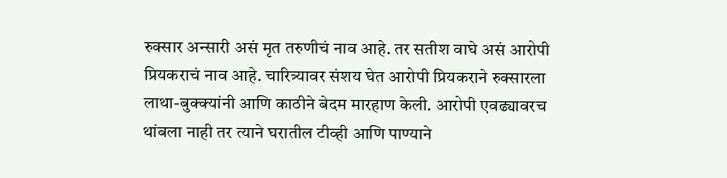रुक्सार अन्सारी असं मृत तरुणीचं नाव आहे. तर सतीश वाघे असं आरोपी प्रियकराचं नाव आहे. चारित्र्यावर संशय घेत आरोपी प्रियकराने रुक्सारला लाथा-बुक्क्यांनी आणि काठीने बेदम मारहाण केली. आरोपी एवढ्यावरच थांबला नाही तर त्याने घरातील टीव्ही आणि पाण्याने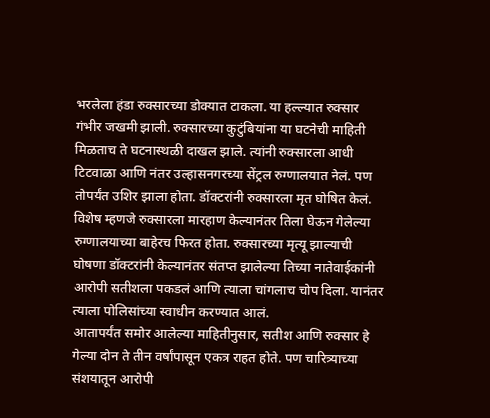भरलेला हंडा रुक्सारच्या डोक्यात टाकला. या हल्ल्यात रुक्सार गंभीर जखमी झाली. रुक्सारच्या कुटुंबियांना या घटनेची माहिती मिळताच ते घटनास्थळी दाखल झाले. त्यांनी रुक्सारला आधी टिटवाळा आणि नंतर उल्हासनगरच्या सेंट्रल रुग्णालयात नेलं. पण तोपर्यंत उशिर झाला होता. डॉक्टरांनी रुक्सारला मृत घोषित केलं.
विशेष म्हणजे रुक्सारला मारहाण केल्यानंतर तिला घेऊन गेलेल्या रुग्णालयाच्या बाहेरच फिरत होता. रुक्सारच्या मृत्यू झाल्याची घोषणा डॉक्टरांनी केल्यानंतर संतप्त झालेल्या तिच्या नातेवाईकांनी आरोपी सतीशला पकडलं आणि त्याला चांगलाच चोप दिला. यानंतर त्याला पोलिसांच्या स्वाधीन करण्यात आलं.
आतापर्यंत समोर आलेल्या माहितीनुसार, सतीश आणि रुक्सार हे गेल्या दोन ते तीन वर्षांपासून एकत्र राहत होते. पण चारित्र्याच्या संशयातून आरोपी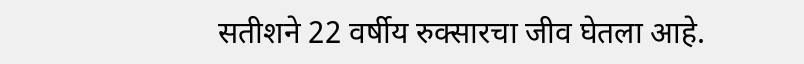सतीशने 22 वर्षीय रुक्सारचा जीव घेतला आहे.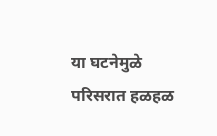या घटनेमुळे परिसरात हळहळ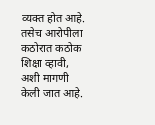व्यक्त होत आहे. तसेच आरोपीला कठोरात कठोक शिक्षा व्हावी, अशी मागणी केली जात आहे.